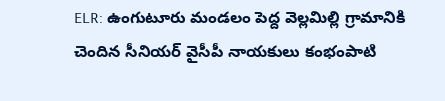ELR: ఉంగుటూరు మండలం పెద్ద వెల్లమిల్లి గ్రామానికి చెందిన సీనియర్ వైసీపీ నాయకులు కంభంపాటి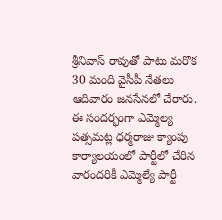శ్రీనివాస్ రావుతో పాటు మరొక 30 మంది వైసీపీ నేతలు ఆదివారం జనసేనలో చేరారు. ఈ సందర్భంగా ఎమ్మెల్య పత్సమట్ల ధర్మరాజు క్యాంపు కార్యాలయంలో పార్టీలో చేరిన వారందరికీ ఎమ్మెల్యే పార్టీ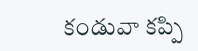కండువా కప్పి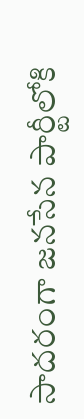సాదరంగా జనసేన పార్టీలోకి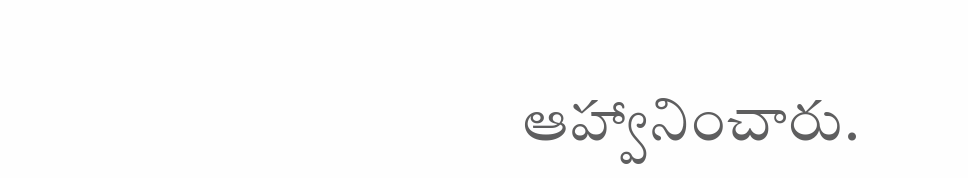ఆహ్వానించారు.